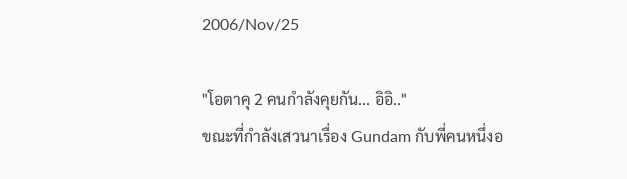2006/Nov/25

"โอตาคุ 2 คนกำลังคุยกัน... อิอิ.."
ขณะที่กำลังเสวนาเรื่อง Gundam กับพี่คนหนึ่งอ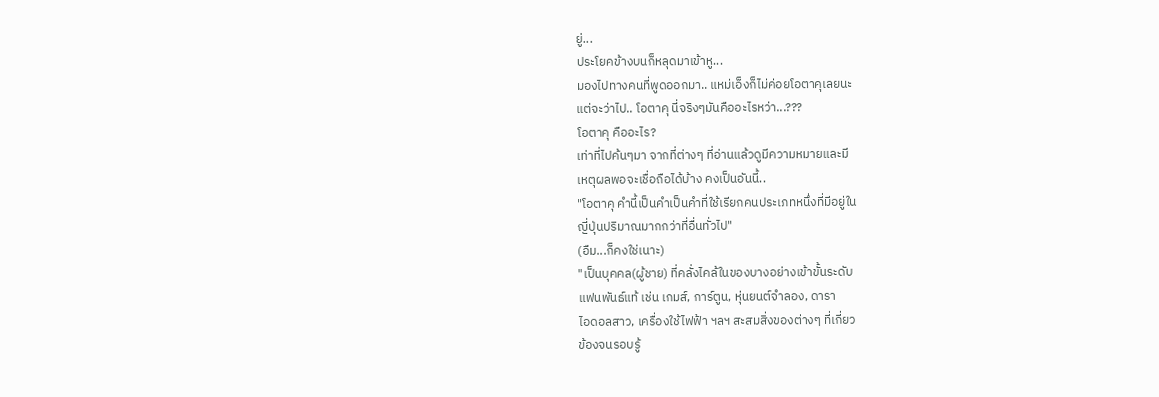ยู่...
ประโยคข้างบนก็หลุดมาเข้าหู...
มองไปทางคนที่พูดออกมา.. แหม่เอ็งก็ไม่ค่อยโอตาคุเลยนะ
แต่จะว่าไป.. โอตาคุ นี่จริงๆมันคืออะไรหว่า...???
โอตาคุ คืออะไร?
เท่าที่ไปค้นๆมา จากที่ต่างๆ ที่อ่านแล้วดูมีความหมายและมี
เหตุผลพอจะเชื่อถือได้บ้าง คงเป็นอันนี้..
"โอตาคุ คำนี้เป็นคำเป็นคำที่ใช้เรียกคนประเภทหนึ่งที่มีอยู่ใน
ญี่ปุ่นปริมาณมากกว่าที่อื่นทั่วไป"
(อืม...ก็คงใช่เนาะ)
"เป็นบุคคล(ผู้ชาย) ที่คลั่งไคล้ในของบางอย่างเข้าขั้นระดับ
แฟนพันธ์แท้ เช่น เกมส์, การ์ตูน, หุ่นยนต์จำลอง, ดารา
ไอดอลสาว, เครื่องใช้ไฟฟ้า ฯลฯ สะสมสิ่งของต่างๆ ที่เกี่ยว
ข้องจนรอบรู้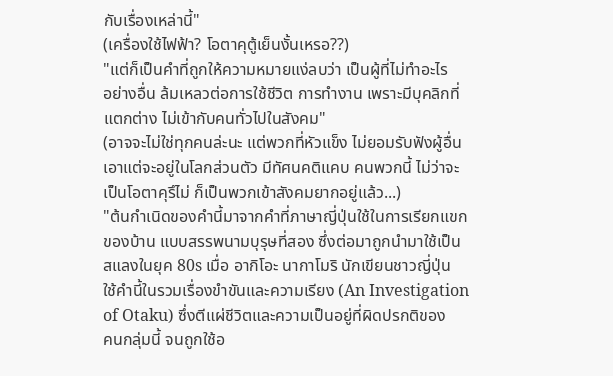กับเรื่องเหล่านี้"
(เครื่องใช้ไฟฟ้า? โอตาคุตู้เย็นงั้นเหรอ??)
"แต่ก็เป็นคำที่ถูกให้ความหมายแง่ลบว่า เป็นผู้ที่ไม่ทำอะไร
อย่างอื่น ล้มเหลวต่อการใช้ชีวิต การทำงาน เพราะมีบุคลิกที่
แตกต่าง ไม่เข้ากับคนทั่วไปในสังคม"
(อาจจะไม่ใช่ทุกคนล่ะนะ แต่พวกที่หัวแข็ง ไม่ยอมรับฟังผู้อื่น
เอาแต่จะอยู่ในโลกส่วนตัว มีทัศนคติแคบ คนพวกนี้ ไม่ว่าจะ
เป็นโอตาคุรึไม่ ก็เป็นพวกเข้าสังคมยากอยู่แล้ว...)
"ต้นกำเนิดของคำนี้มาจากคำที่ภาษาญี่ปุ่นใช้ในการเรียกแขก
ของบ้าน แบบสรรพนามบุรุษที่สอง ซึ่งต่อมาถูกนำมาใช้เป็น
สแลงในยุค 80s เมื่อ อากิโอะ นากาโมริ นักเขียนชาวญี่ปุ่น
ใช้คำนี้ในรวมเรื่องขำขันและความเรียง (An Investigation
of Otaku) ซึ่งตีแผ่ชีวิตและความเป็นอยู่ที่ผิดปรกติของ
คนกลุ่มนี้ จนถูกใช้อ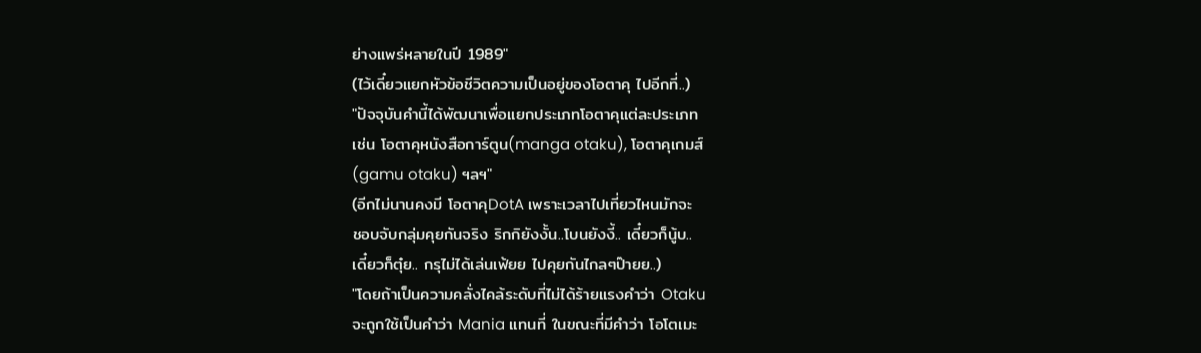ย่างแพร่หลายในปี 1989"
(ไว้เดี๋ยวแยกหัวข้อชีวิตความเป็นอยู่ของโอตาคุ ไปอีกที่..)
"ปัจจุบันคำนี้ได้พัฒนาเพื่อแยกประเภทโอตาคุแต่ละประเภท
เช่น โอตาคุหนังสือการ์ตูน(manga otaku), โอตาคุเกมส์
(gamu otaku) ฯลฯ"
(อีกไม่นานคงมี โอตาคุDotA เพราะเวลาไปเที่ยวไหนมักจะ
ชอบจับกลุ่มคุยกันจริง ริกกิยังงั้น..โบนยังงี้.. เดี๋ยวก็นู้บ..
เดี๋ยวก็ตุ๋ย.. กรุไม่ได้เล่นเฟ้ยย ไปคุยกันไกลๆป๊ายย..)
"โดยถ้าเป็นความคลั่งไคล้ระดับที่ไม่ได้ร้ายแรงคำว่า Otaku
จะถูกใช้เป็นคำว่า Mania แทนที่ ในขณะที่มีคำว่า โอโตเมะ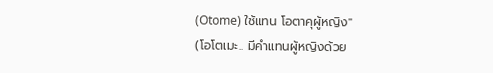(Otome) ใช้แทน โอตาคุผู้หญิง"
(โอโตเมะ.. มีคำแทนผู้หญิงด้วย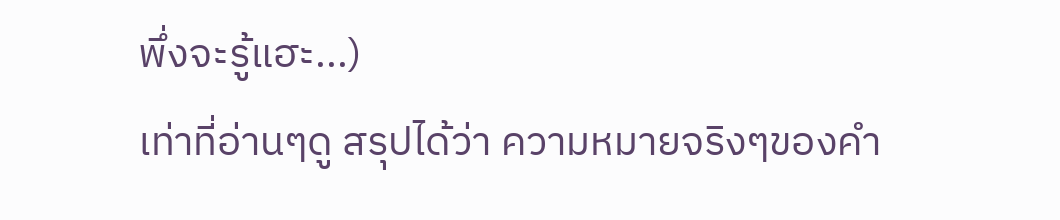พึ่งจะรู้แฮะ...)
เท่าที่อ่านๆดู สรุปได้ว่า ความหมายจริงๆของคำ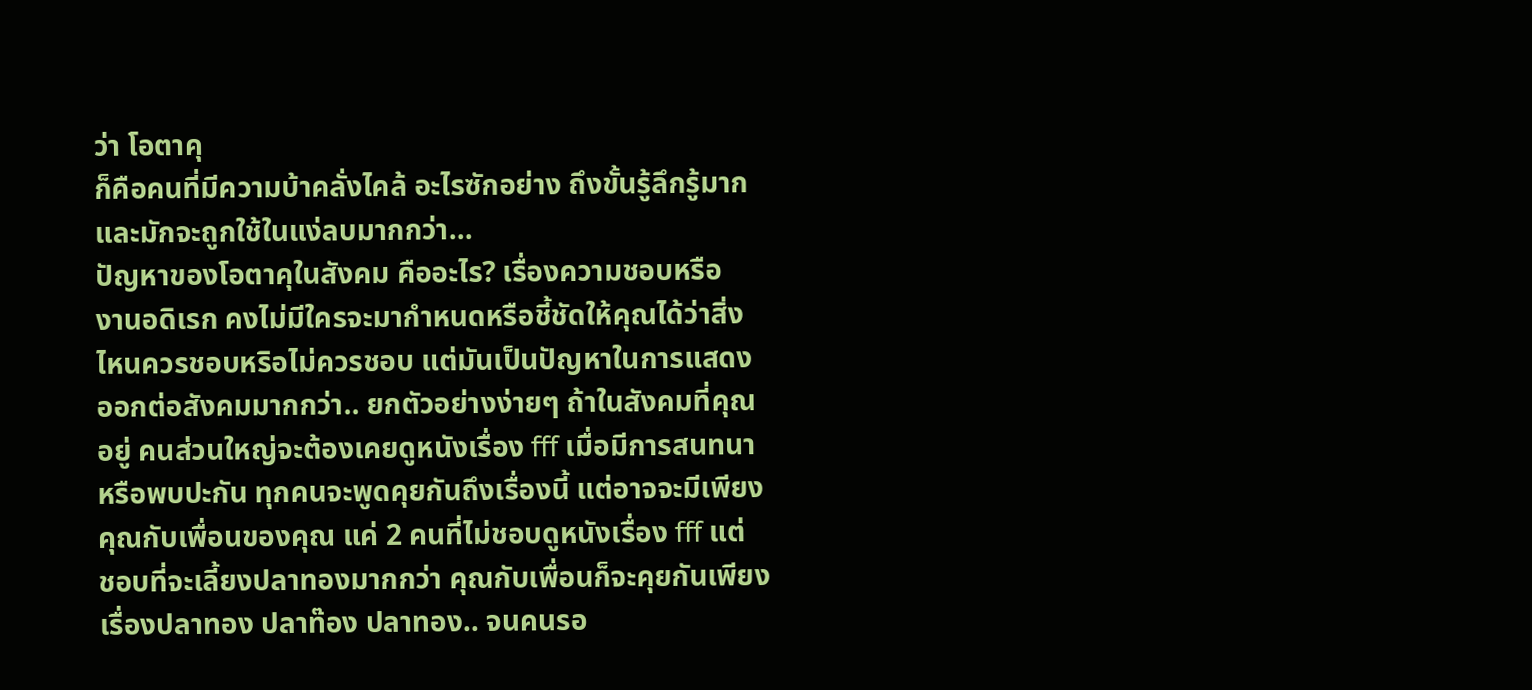ว่า โอตาคุ
ก็คือคนที่มีความบ้าคลั่งไคล้ อะไรซักอย่าง ถึงขั้นรู้ลึกรู้มาก
และมักจะถูกใช้ในแง่ลบมากกว่า...
ปัญหาของโอตาคุในสังคม คืออะไร? เรื่องความชอบหรือ
งานอดิเรก คงไม่มีใครจะมากำหนดหรือชี้ชัดให้คุณได้ว่าสิ่ง
ไหนควรชอบหริอไม่ควรชอบ แต่มันเป็นปัญหาในการแสดง
ออกต่อสังคมมากกว่า.. ยกตัวอย่างง่ายๆ ถ้าในสังคมที่คุณ
อยู่ คนส่วนใหญ่จะต้องเคยดูหนังเรื่อง fff เมื่อมีการสนทนา
หรือพบปะกัน ทุกคนจะพูดคุยกันถึงเรื่องนี้ แต่อาจจะมีเพียง
คุณกับเพื่อนของคุณ แค่ 2 คนที่ไม่ชอบดูหนังเรื่อง fff แต่
ชอบที่จะเลี้ยงปลาทองมากกว่า คุณกับเพื่อนก็จะคุยกันเพียง
เรื่องปลาทอง ปลาท๊อง ปลาทอง.. จนคนรอ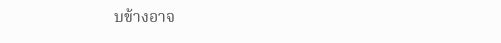บข้างอาจ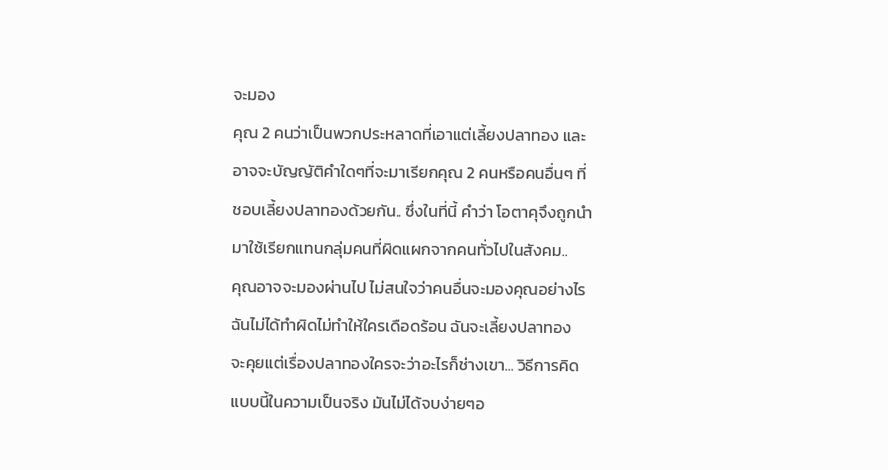จะมอง
คุณ 2 คนว่าเป็นพวกประหลาดที่เอาแต่เลี้ยงปลาทอง และ
อาจจะบัญญัติคำใดๆที่จะมาเรียกคุณ 2 คนหรือคนอื่นๆ ที่
ชอบเลี้ยงปลาทองด้วยกัน.. ซึ่งในที่นี้ คำว่า โอตาคุจึงถูกนำ
มาใช้เรียกแทนกลุ่มคนที่ผิดแผกจากคนทั่วไปในสังคม..
คุณอาจจะมองผ่านไป ไม่สนใจว่าคนอื่นจะมองคุณอย่างไร
ฉันไม่ได้ทำผิดไม่ทำให้ใครเดือดร้อน ฉันจะเลี้ยงปลาทอง
จะคุยแต่เรื่องปลาทองใครจะว่าอะไรก็ช่างเขา... วิธีการคิด
แบบนี้ในความเป็นจริง มันไม่ได้จบง่ายๆอ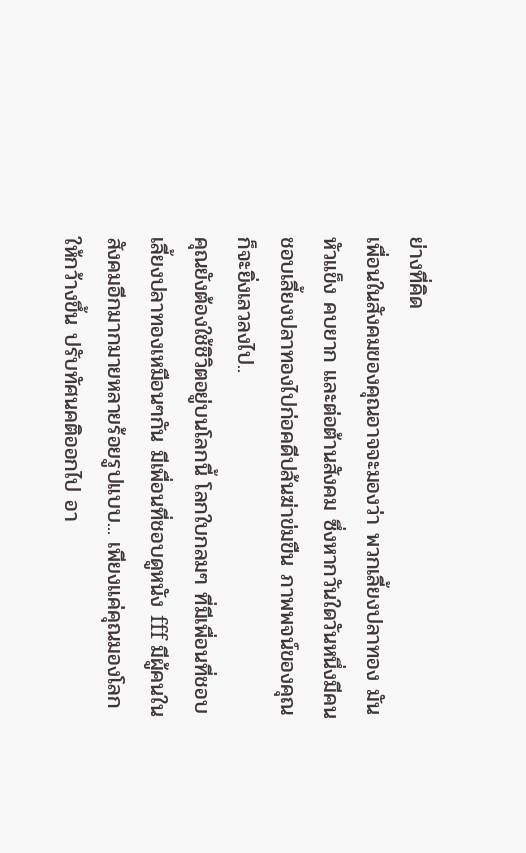ย่างที่คิด
เพื่อนในสังคมของคุณอาจจะมองว่า พวกเลี้ยงปลาทอง มัน
หัวแข็ง คบยาก และต่อต้านสังคม ซึ่งหากวันใดวันหนึ่งมีคน
ชอบเลี้ยงปลาทองไปก่อคดีปล้นฆ่าข่มขืน ภาพพจน์ของคุณ
ก็จะยิ่งเลวลงไป..
คุณยังต้องใช้ชิวิตอยู่บนโลกนี้ โลกใบกลมๆ ที่มีเพื่อนที่ชอบ
เลี้ยงปลาทองเหมือนๆกัน มีเพื่อนที่ชอบดูหนัง fff มีผู้คนใน
สังคมอีกมากมายหลายร้อยรูปแบบ... เพียงแค่คุณมองโลก
ให้กว้างขึ้น ปรับทัศนคติออกไป อา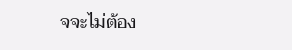จจะไม่ต้อง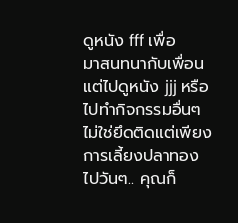ดูหนัง fff เพื่อ
มาสนทนากับเพื่อน แต่ไปดูหนัง jjj หรือ ไปทำกิจกรรมอื่นๆ
ไม่ใช่ยึดติดแต่เพียงการเลี้ยงปลาทองไปวันๆ.. คุณก็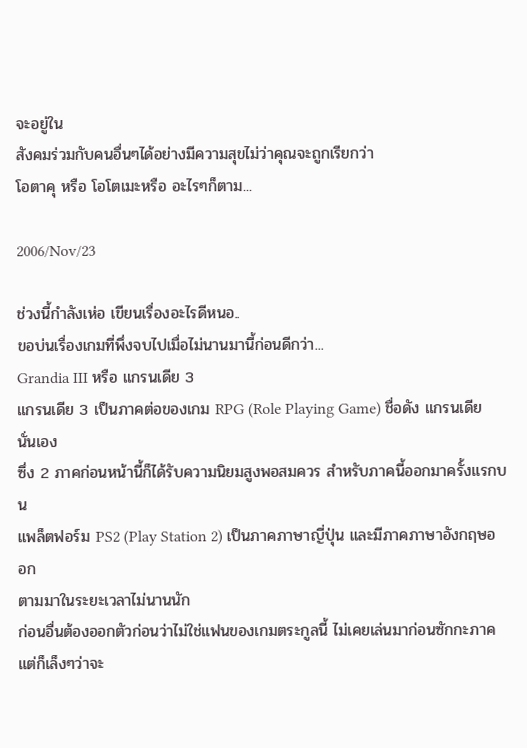จะอยู่ใน
สังคมร่วมกับคนอื่นๆได้อย่างมีความสุขไม่ว่าคุณจะถูกเรียกว่า
โอตาคุ หรือ โอโตเมะหรือ อะไรๆก็ตาม...

2006/Nov/23

ช่วงนี้กำลังเห่อ เขียนเรื่องอะไรดีหนอ..
ขอบ่นเรื่องเกมที่พึ่งจบไปเมื่อไม่นานมานี้ก่อนดีกว่า...
Grandia III หรือ แกรนเดีย 3
แกรนเดีย 3 เป็นภาคต่อของเกม RPG (Role Playing Game) ชื่อดัง แกรนเดีย นั่นเอง
ซึ่ง 2 ภาคก่อนหน้านี้ก็ได้รับความนิยมสูงพอสมควร สำหรับภาคนี้ออกมาครั้งแรกบน
แพล็ตฟอร์ม PS2 (Play Station 2) เป็นภาคภาษาญี่ปุ่น และมีภาคภาษาอังกฤษออก
ตามมาในระยะเวลาไม่นานนัก
ก่อนอื่นต้องออกตัวก่อนว่าไม่ใช่แฟนของเกมตระกูลนี้ ไม่เคยเล่นมาก่อนซักกะภาค
แต่ก็เล็งๆว่าจะ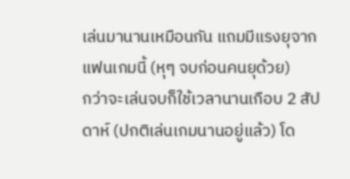เล่นมานานเหมือนกัน แถมมีแรงยุจากแฟนเกมนี้ (หุๆ จบก่อนคนยุด้วย)
กว่าจะเล่นจบก็ใช้เวลานานเกือบ 2 สัปดาห์ (ปกติเล่นเกมนานอยู่แล้ว) โด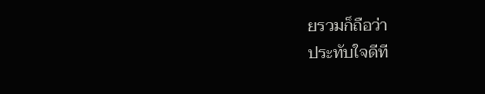ยรวมก็ถือว่า
ประทับใจดีที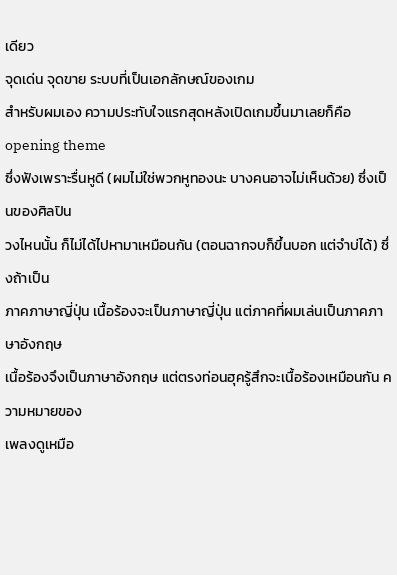เดียว
จุดเด่น จุดขาย ระบบที่เป็นเอกลักษณ์ของเกม
สำหรับผมเอง ความประทับใจแรกสุดหลังเปิดเกมขึ้นมาเลยก็คือ opening theme
ซึ่งฟังเพราะรื่นหูดี (ผมไม่ใช่พวกหูทองนะ บางคนอาจไม่เห็นด้วย) ซึ่งเป็นของศิลปิน
วงไหนนั้น ก็ไม่ได้ไปหามาเหมือนกัน (ตอนฉากจบก็ขึ้นบอก แต่จำบ่ได้) ซึ่งถ้าเป็น
ภาคภาษาญี่ปุ่น เนื้อร้องจะเป็นภาษาญี่ปุ่น แต่ภาคที่ผมเล่นเป็นภาคภาษาอังกฤษ
เนื้อร้องจึงเป็นภาษาอังกฤษ แต่ตรงท่อนฮุครู้สึกจะเนื้อร้องเหมือนกัน ความหมายของ
เพลงดูเหมือ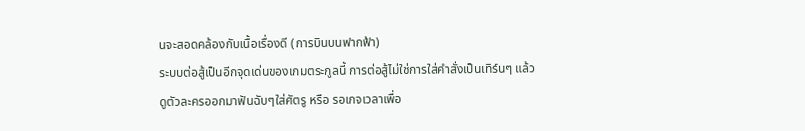นจะสอดคล้องกับเนื้อเรื่องดี (การบินบนฟากฟ้า)
ระบบต่อสู้เป็นอีกจุดเด่นของเกมตระกูลนี้ การต่อสู้ไม่ใช่การใส่คำสั่งเป็นเทิร์นๆ แล้ว
ดูตัวละครออกมาฟันฉับๆใส่ศัตรู หรือ รอเกจเวลาเพื่อ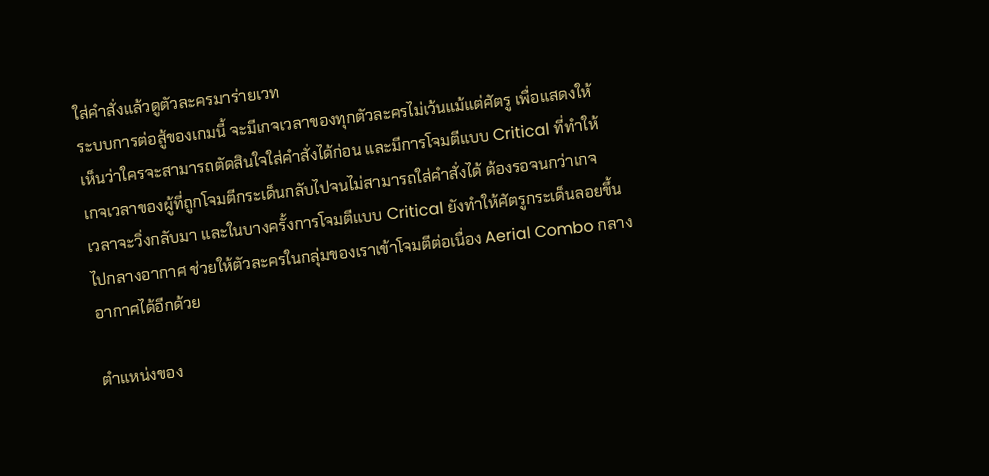ใส่คำสั่งแล้วดูตัวละครมาร่ายเวท
ระบบการต่อสู้ของเกมนี้ จะมีเกจเวลาของทุกตัวละครไม่เว้นแม้แต่ศัตรู เพื่อแสดงให้
เห็นว่าใครจะสามารถตัดสินใจใส่คำสั่งได้ก่อน และมีการโจมตีแบบ Critical ที่ทำให้
เกจเวลาของผู้ที่ถูกโจมตีกระเด็นกลับไปจนไม่สามารถใส่คำสั่งได้ ต้องรอจนกว่าเกจ
เวลาจะวิ่งกลับมา และในบางครั้งการโจมตีแบบ Critical ยังทำให้ศัตรูกระเด็นลอยขึ้น
ไปกลางอากาศ ช่วยให้ตัวละครในกลุ่มของเราเข้าโจมตีต่อเนื่อง Aerial Combo กลาง
อากาศได้อีกด้วย

ตำแหน่งของ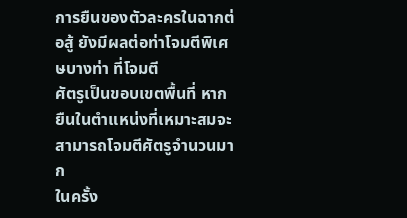การยืนของตัวละครในฉากต่อสู้ ยังมีผลต่อท่าโจมตีพิเศษบางท่า ที่โจมตี
ศัตรูเป็นขอบเขตพื้นที่ หากยืนในตำแหน่งที่เหมาะสมจะสามารถโจมตีศัตรูจำนวนมาก
ในครั้ง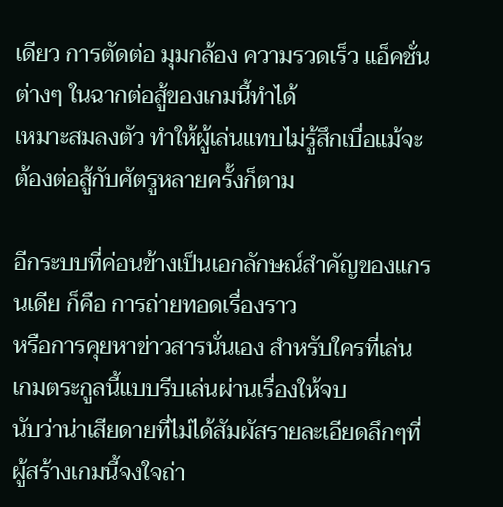เดียว การตัดต่อ มุมกล้อง ความรวดเร็ว แอ็คชั่นต่างๆ ในฉากต่อสู้ของเกมนี้ทำได้
เหมาะสมลงตัว ทำให้ผู้เล่นแทบไม่รู้สึกเบื่อแม้จะต้องต่อสู้กับศัตรูหลายครั้งก็ตาม

อีกระบบที่ค่อนข้างเป็นเอกลักษณ์สำคัญของแกรนเดีย ก็คือ การถ่ายทอดเรื่องราว
หรือการคุยหาข่าวสารนั่นเอง สำหรับใครที่เล่นเกมตระกูลนี้แบบรีบเล่นผ่านเรื่องให้จบ
นับว่าน่าเสียดายที่ไม่ได้สัมผัสรายละเอียดลึกๆที่ผู้สร้างเกมนี้จงใจถ่า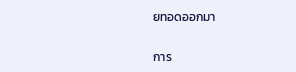ยทอดออกมา

การ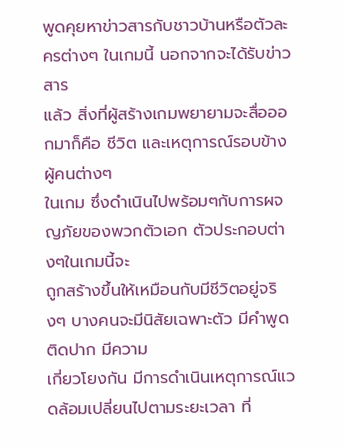พูดคุยหาข่าวสารกับชาวบ้านหรือตัวละครต่างๆ ในเกมนี้ นอกจากจะได้รับข่าวสาร
แล้ว สิ่งที่ผู้สร้างเกมพยายามจะสื่อออกมาก็คือ ชีวิต และเหตุการณ์รอบข้าง ผู้คนต่างๆ
ในเกม ซึ่งดำเนินไปพร้อมๆกับการผจญภัยของพวกตัวเอก ตัวประกอบต่างๆในเกมนี้จะ
ถูกสร้างขึ้นให้เหมือนกับมีชีวิตอยู่จริงๆ บางคนจะมีนิสัยเฉพาะตัว มีคำพูดติดปาก มีความ
เกี่ยวโยงกัน มีการดำเนินเหตุการณ์แวดล้อมเปลี่ยนไปตามระยะเวลา ที่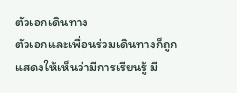ตัวเอกเดินทาง
ตัวเอกและเพื่อนร่วมเดินทางก็ถูกแสดงให้เห็นว่ามีการเรียนรู้ มี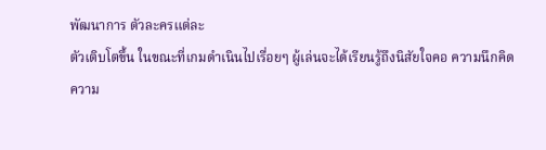พัฒนาการ ตัวละครแต่ละ
ตัวเติบโตขึ้น ในขณะที่เกมดำเนินไปเรื่อยๆ ผู้เล่นจะได้เรียนรู้ถึงนิสัยใจคอ ความนึกคิด
ความ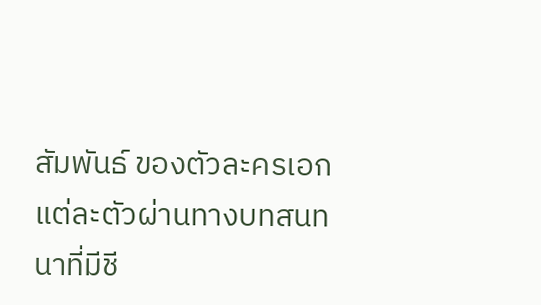สัมพันธ์ ของตัวละครเอก แต่ละตัวผ่านทางบทสนทนาที่มีชี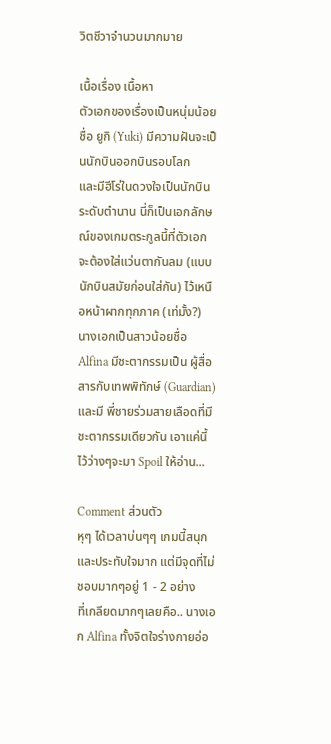วิตชีวาจำนวนมากมาย

เนื้อเรื่อง เนื้อหา
ตัวเอกของเรื่องเป็นหนุ่มน้อยชื่อ ยูกิ (Yuki) มีความฝันจะเป็นนักบินออกบินรอบโลก
และมีฮีโร่ในดวงใจเป็นนักบินระดับตำนาน นี่ก็เป็นเอกลักษณ์ของเกมตระกูลนี้ที่ตัวเอก
จะต้องใส่แว่นตากันลม (แบบนักบินสมัยก่อนใส่กัน) ไว้เหนือหน้าผากทุกภาค (เท่มั้ง?)
นางเอกเป็นสาวน้อยชื่อ Alfina มีชะตากรรมเป็น ผู้สื่อสารกับเทพพิทักษ์ (Guardian)
และมี พี่ชายร่วมสายเลือดที่มีชะตากรรมเดียวกัน เอาแค่นี้ไว้ว่างๆจะมา Spoil ให้อ่าน...

Comment ส่วนตัว
หุๆ ได้เวลาบ่นๆๆ เกมนี้สนุกและประทับใจมาก แต่มีจุดที่ไม่ชอบมากๆอยู่ 1 - 2 อย่าง
ที่เกลียดมากๆเลยคือ.. นางเอก Alfina ทั้งจิตใจร่างกายอ่อ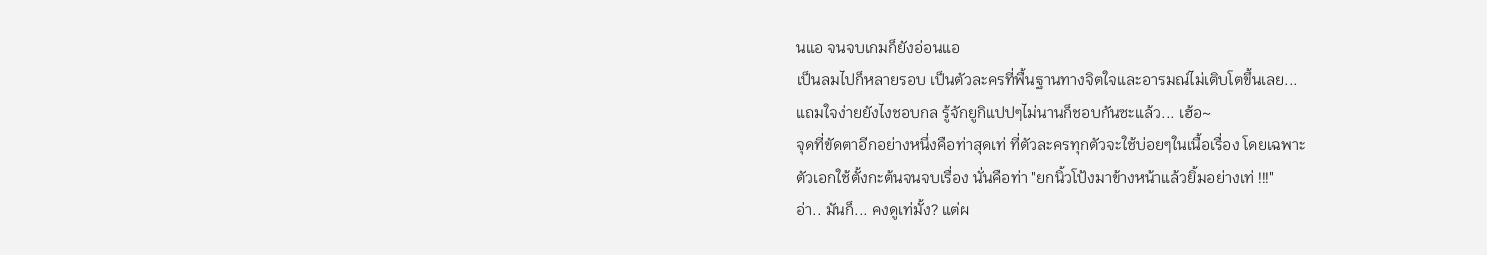นแอ จนจบเกมก็ยังอ่อนแอ
เป็นลมไปก็หลายรอบ เป็นตัวละครที่พื้นฐานทางจิตใจและอารมณ์ไม่เติบโตขึ้นเลย...
แถมใจง่ายยังไงชอบกล รู้จักยูกิแปปๆไม่นานก็ชอบกันซะแล้ว... เฮ้อ~
จุดที่ขัดตาอีกอย่างหนึ่งคือท่าสุดเท่ ที่ตัวละครทุกตัวจะใช้บ่อยๆในเนื้อเรื่อง โดยเฉพาะ
ตัวเอกใช้ตั้งกะต้นจนจบเรื่อง นั่นคือท่า "ยกนิ้วโป้งมาข้างหน้าแล้วยิ้มอย่างเท่ !!!"
อ่า.. มันก็... คงดูเท่มั้ง? แต่ผ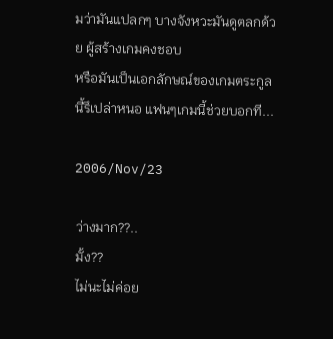มว่ามันแปลกๆ บางจังหวะมันดูตลกด้วย ผู้สร้างเกมคงชอบ
หรือมันเป็นเอกลักษณ์ของเกมตระกูลนี้รึเปล่าหนอ แฟนๆเกมนี้ช่วยบอกที...

2006/Nov/23

ว่างมาก??..
มั้ง??
ไม่นะไม่ค่อย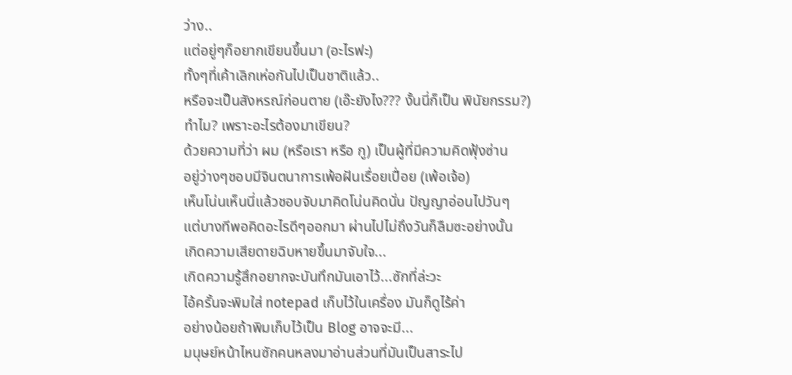ว่าง..
แต่อยู่ๆก็อยากเขียนขึ้นมา (อะไรฟะ)
ทั้งๆที่เค้าเลิกเห่อกันไปเป็นชาติแล้ว..
หรือจะเป็นสังหรณ์ก่อนตาย (เอ๊ะยังไง??? งั้นนี่ก็เป็น พินัยกรรม?)
ทำไม? เพราะอะไรต้องมาเขียน?
ด้วยความที่ว่า ผม (หรือเรา หรือ กู) เป็นผู้ที่มีความคิดฟุ้งซ่าน
อยู่ว่างๆชอบมีจินตนาการเพ้อฝันเรื่อยเปื่อย (เพ้อเจ้อ)
เห็นโน่นเห็นนี่แล้วชอบจับมาคิดโน่นคิดนั่น ปัญญาอ่อนไปวันๆ
แต่บางทีพอคิดอะไรดีๆออกมา ผ่านไปไม่ถึงวันก็ลืมซะอย่างนั้น
เกิดความเสียดายฉิบหายขึ้นมาจับใจ...
เกิดความรู้สึกอยากจะบันทึกมันเอาไว้...ซักที่ล่ะวะ
ไอ้ครั้นจะพิมใส่ notepad เก็บไว้ในเครื่อง มันก็ดูไร้ค่า
อย่างน้อยถ้าพิมเก็บไว้เป็น Blog อาจจะมี...
มนุษย์หน้าไหนซักคนหลงมาอ่านส่วนที่มันเป็นสาระไป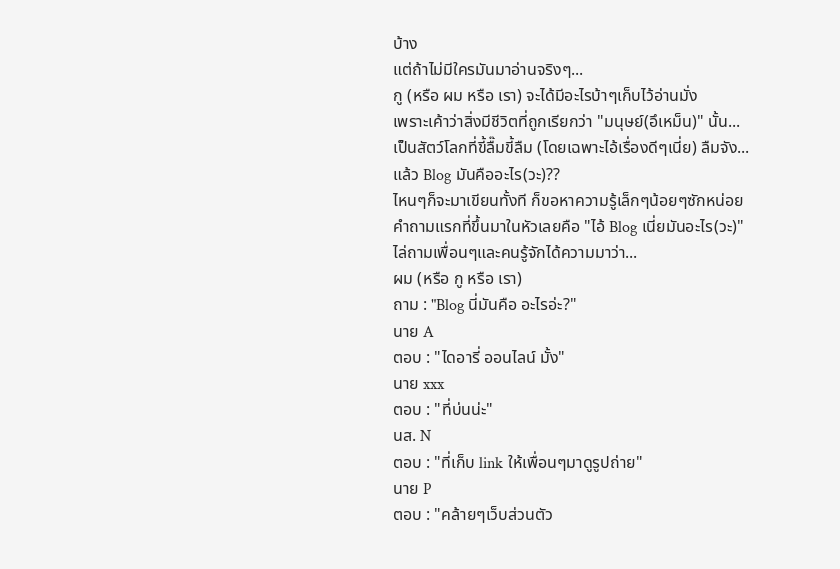บ้าง
แต่ถ้าไม่มีใครมันมาอ่านจริงๆ...
กู (หรือ ผม หรือ เรา) จะได้มีอะไรบ้าๆเก็บไว้อ่านมั่ง
เพราะเค้าว่าสิ่งมีชีวิตที่ถูกเรียกว่า "มนุษย์(อึเหม็น)" นั้น...
เป็นสัตว์โลกที่ขี้ลื๊มขี้ลืม (โดยเฉพาะไอ้เรื่องดีๆเนี่ย) ลืมจัง...
แล้ว Blog มันคืออะไร(วะ)??
ไหนๆก็จะมาเขียนทั้งที ก็ขอหาความรู้เล็กๆน้อยๆซักหน่อย
คำถามแรกที่ขึ้นมาในหัวเลยคือ "ไอ้ Blog เนี่ยมันอะไร(วะ)"
ไล่ถามเพื่อนๆและคนรู้จักได้ความมาว่า...
ผม (หรือ กู หรือ เรา)
ถาม : "Blog นี่มันคือ อะไรอ่ะ?"
นาย A
ตอบ : "ไดอารี่ ออนไลน์ มั้ง"
นาย xxx
ตอบ : "ที่บ่นน่ะ"
นส. N
ตอบ : "ที่เก็บ link ให้เพื่อนๆมาดูรูปถ่าย"
นาย P
ตอบ : "คล้ายๆเว็บส่วนตัว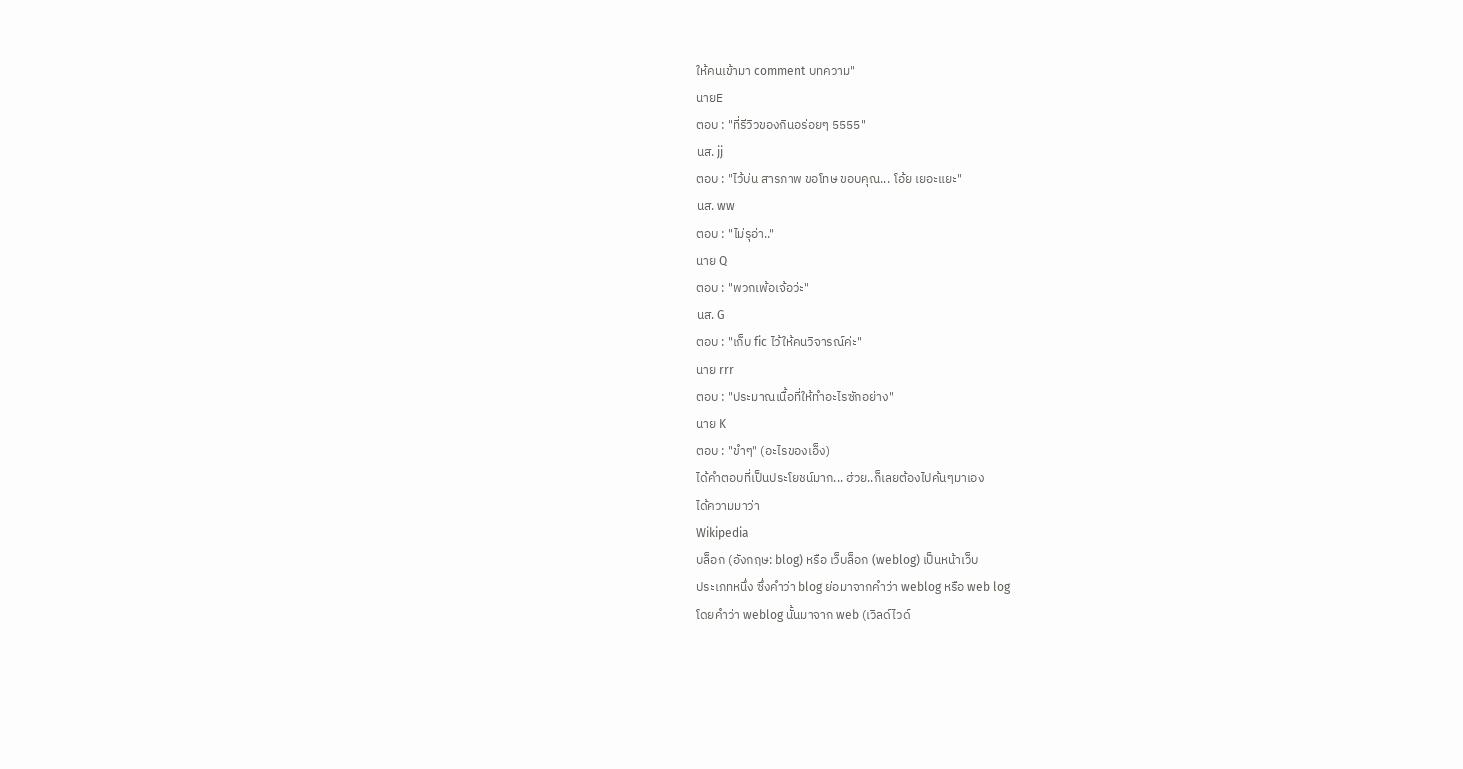ให้คนเข้ามา comment บทความ"
นายE
ตอบ : "ที่รีวิวของกินอร่อยๆ 5555"
นส. jj
ตอบ : "ไว้บ่น สารภาพ ขอโทษ ขอบคุณ... โอ้ย เยอะแยะ"
นส. ww
ตอบ : "ไม่รุอ่า.."
นาย Q
ตอบ : "พวกเพ้อเจ้อว่ะ"
นส. G
ตอบ : "เก็บ fic ไว้ให้คนวิจารณ์ค่ะ"
นาย rrr
ตอบ : "ประมาณเนื้อที่ให้ทำอะไรซักอย่าง"
นาย K
ตอบ : "ขำๆ" (อะไรของเอ็ง)
ได้คำตอบที่เป็นประโยชน์มาก... ฮ่วย..ก็เลยต้องไปค้นๆมาเอง
ได้ความมาว่า
Wikipedia
บล็อก (อังกฤษ: blog) หรือ เว็บล็อก (weblog) เป็นหน้าเว็บ
ประเภทหนึ่ง ซึ่งคำว่า blog ย่อมาจากคำว่า weblog หรือ web log
โดยคำว่า weblog นั้นมาจาก web (เวิลด์ไวด์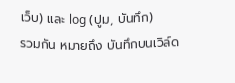เว็บ) และ log (ปูม, บันทึก)
รวมกัน หมายถึง บันทึกบนเวิล์ด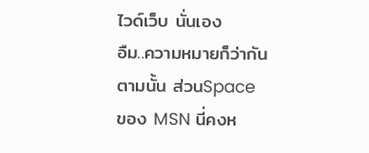ไวด์เว็บ นั่นเอง
อืม..ความหมายก็ว่ากันตามนั้น ส่วนSpace ของ MSN นี่คงห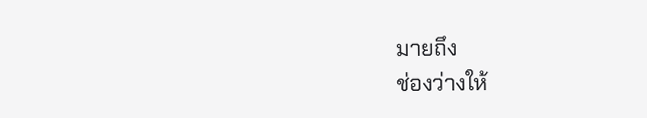มายถึง
ช่องว่างให้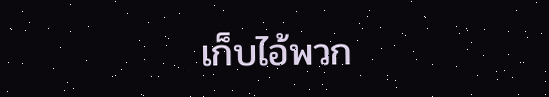เก็บไอ้พวก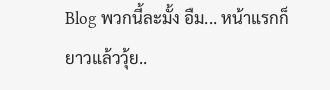Blog พวกนี้ละมั้ง อืม... หน้าแรกก็ยาวแล้ววุ้ย..